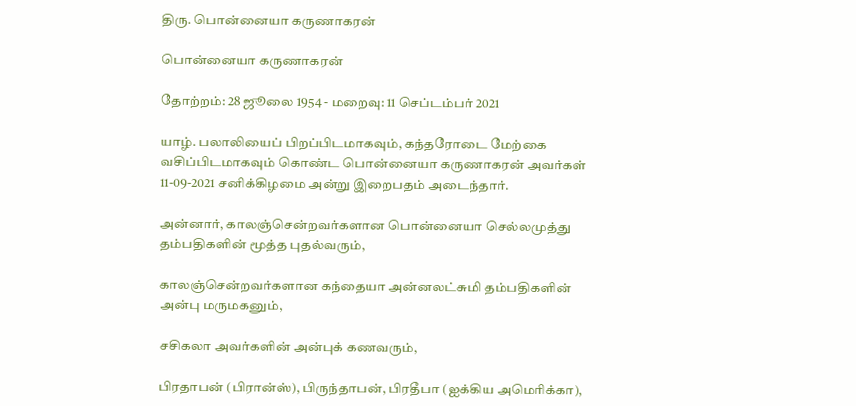திரு. பொன்னையா கருணாகரன்

பொன்னையா கருணாகரன்

தோற்றம்: 28 ஜூலை 1954 - மறைவு: 11 செப்டம்பர் 2021

யாழ். பலாலியைப் பிறப்பிடமாகவும், கந்தரோடை மேற்கை வசிப்பிடமாகவும் கொண்ட பொன்னையா கருணாகரன் அவர்கள் 11-09-2021 சனிக்கிழமை அன்று இறைபதம் அடைந்தார்.

அன்னார், காலஞ்சென்றவர்களான பொன்னையா செல்லமுத்து தம்பதிகளின் மூத்த புதல்வரும்,

காலஞ்சென்றவர்களான கந்தையா அன்னலட்சுமி தம்பதிகளின் அன்பு மருமகனும்,

சசிகலா அவர்களின் அன்புக் கணவரும்,

பிரதாபன் (பிரான்ஸ்), பிருந்தாபன், பிரதீபா (ஐக்கிய அமெரிக்கா),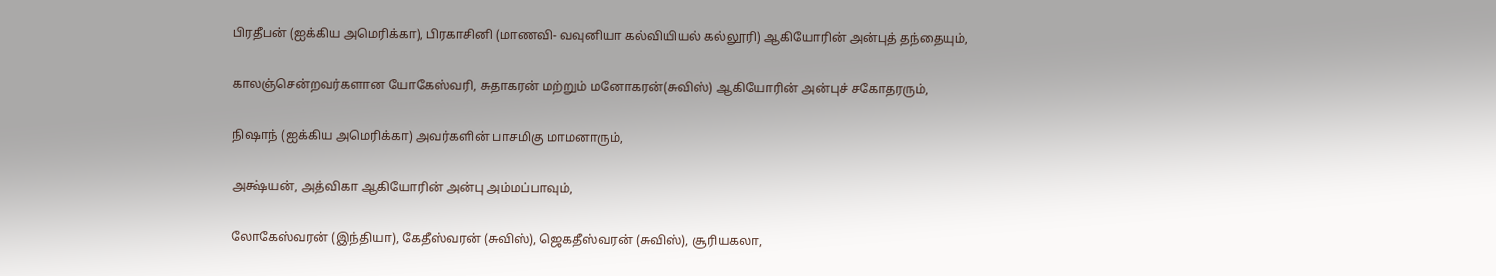பிரதீபன் (ஐக்கிய அமெரிக்கா), பிரகாசினி (மாணவி- வவுனியா கல்வியியல் கல்லூரி) ஆகியோரின் அன்புத் தந்தையும்,

காலஞ்சென்றவர்களான யோகேஸ்வரி, சுதாகரன் மற்றும் மனோகரன்(சுவிஸ்) ஆகியோரின் அன்புச் சகோதரரும்,

நிஷாந் (ஐக்கிய அமெரிக்கா) அவர்களின் பாசமிகு மாமனாரும்,

அக்ஷ்யன், அத்விகா ஆகியோரின் அன்பு அம்மப்பாவும்,

லோகேஸ்வரன் (இந்தியா), கேதீஸ்வரன் (சுவிஸ்), ஜெகதீஸ்வரன் (சுவிஸ்), சூரியகலா,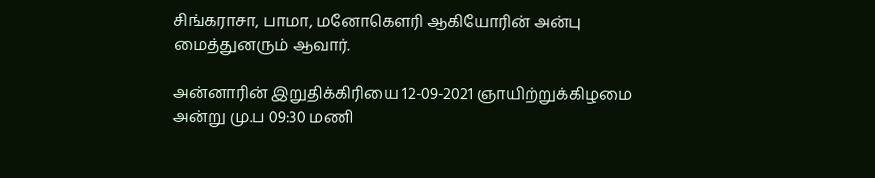சிங்கராசா, பாமா, மனோகௌரி ஆகியோரின் அன்பு மைத்துனரும் ஆவார்.

அன்னாரின் இறுதிக்கிரியை 12-09-2021 ஞாயிற்றுக்கிழமை அன்று மு.ப 09:30 மணி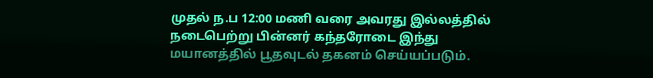முதல் ந.ப 12:00 மணி வரை அவரது இல்லத்தில் நடைபெற்று பின்னர் கந்தரோடை இந்து மயானத்தில் பூதவுடல் தகனம் செய்யப்படும்.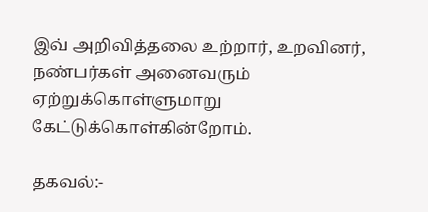இவ் அறிவித்தலை உற்றார், உறவினர், நண்பர்கள் அனைவரும் ஏற்றுக்கொள்ளுமாறு கேட்டுக்கொள்கின்றோம்.

தகவல்:-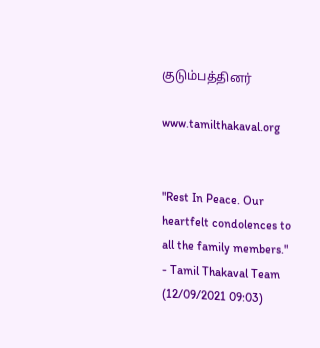குடும்பத்தினர்

www.tamilthakaval.org


"Rest In Peace. Our heartfelt condolences to all the family members."
- Tamil Thakaval Team (12/09/2021 09:03)